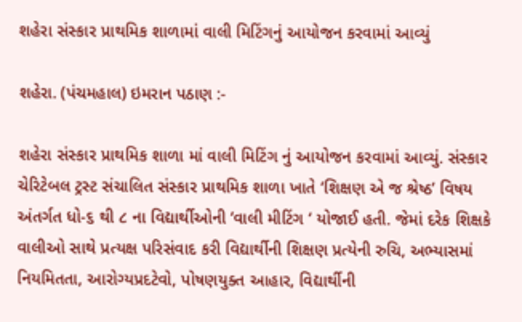શહેરા સંસ્કાર પ્રાથમિક શાળામાં વાલી મિટિંગનું આયોજન કરવામાં આવ્યું

શહેરા. (પંચમહાલ) ઇમરાન પઠાણ :-

શહેરા સંસ્કાર પ્રાથમિક શાળા માં વાલી મિટિંગ નું આયોજન કરવામાં આવ્યું. સંસ્કાર ચેરિટેબલ ટ્રસ્ટ સંચાલિત સંસ્કાર પ્રાથમિક શાળા ખાતે ‘શિક્ષણ એ જ શ્રેષ્ઠ’ વિષય અંતર્ગત ધો-૬ થી ૮ ના વિદ્યાર્થીઓની ‘વાલી મીટિંગ ‘ યોજાઈ હતી. જેમાં દરેક શિક્ષકે વાલીઓ સાથે પ્રત્યક્ષ પરિસંવાદ કરી વિદ્યાર્થીની શિક્ષણ પ્રત્યેની રુચિ, અભ્યાસમાં નિયમિતતા, આરોગ્યપ્રદટેવો, પોષણયુક્ત આહાર, વિદ્યાર્થીની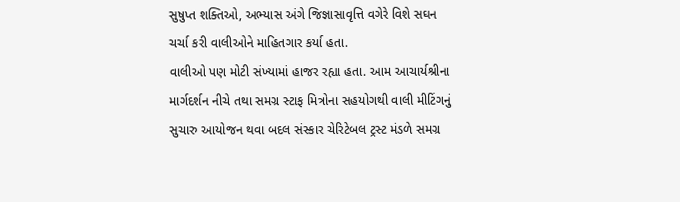સુષુપ્ત શક્તિઓ, અભ્યાસ અંગે જિજ્ઞાસાવૃત્તિ વગેરે વિશે સઘન ચર્ચા કરી વાલીઓને માહિતગાર કર્યા હતા.
વાલીઓ પણ મોટી સંખ્યામાં હાજર રહ્યા હતા. આમ આચાર્યશ્રીના માર્ગદર્શન નીચે તથા સમગ્ર સ્ટાફ મિત્રોના સહયોગથી વાલી મીટિંગનું સુચારુ આયોજન થવા બદલ સંસ્કાર ચેરિટેબલ ટ્રસ્ટ મંડળે સમગ્ર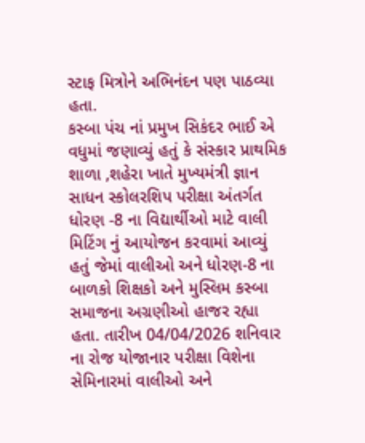સ્ટાફ મિત્રોને અભિનંદન પણ પાઠવ્યા હતા.
કસ્બા પંચ નાં પ્રમુખ સિકંદર ભાઈ એ વધુમાં જણાવ્યું હતું કે સંસ્કાર પ્રાથમિક શાળા ,શહેરા ખાતે મુખ્યમંત્રી જ્ઞાન સાધન સ્કોલરશિપ પરીક્ષા અંતર્ગત ધોરણ -8 ના વિદ્યાર્થીઓ માટે વાલી મિટિંગ નું આયોજન કરવામાં આવ્યું હતું જેમાં વાલીઓ અને ધોરણ-8 ના બાળકો શિક્ષકો અને મુસ્લિમ કસ્બા સમાજના અગ્રણીઓ હાજર રહ્યા હતા. તારીખ 04/04/2026 શનિવાર ના રોજ યોજાનાર પરીક્ષા વિશેના સેમિનારમાં વાલીઓ અને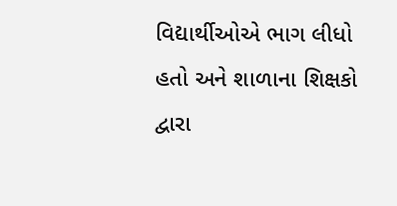વિદ્યાર્થીઓએ ભાગ લીધો હતો અને શાળાના શિક્ષકો દ્વારા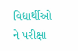વિદ્યાર્થીઓ ને પરીક્ષા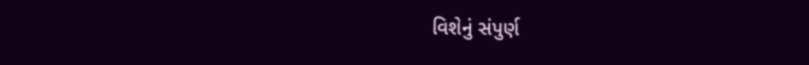વિશેનું સંપુર્ણ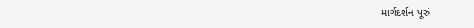માર્ગદર્શન પૂરું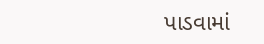પાડવામાં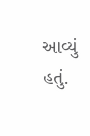આવ્યું હતું.